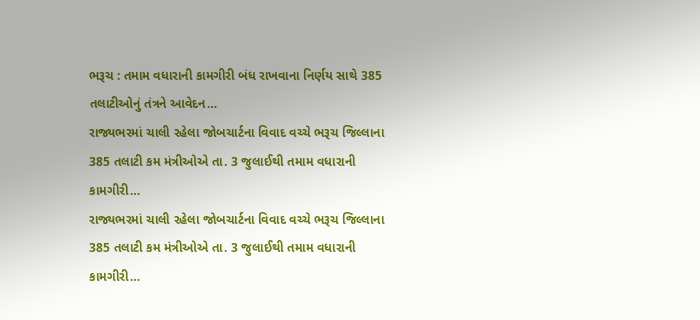ભરૂચ : તમામ વધારાની કામગીરી બંધ રાખવાના નિર્ણય સાથે 385 તલાટીઓનું તંત્રને આવેદન…
રાજ્યભરમાં ચાલી રહેલા જોબચાર્ટના વિવાદ વચ્ચે ભરૂચ જિલ્લાના 385 તલાટી કમ મંત્રીઓએ તા. 3 જુલાઈથી તમામ વધારાની કામગીરી…
રાજ્યભરમાં ચાલી રહેલા જોબચાર્ટના વિવાદ વચ્ચે ભરૂચ જિલ્લાના 385 તલાટી કમ મંત્રીઓએ તા. 3 જુલાઈથી તમામ વધારાની કામગીરી…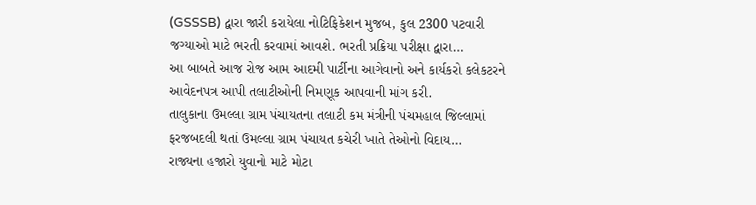(GSSSB) દ્વારા જારી કરાયેલા નોટિફિકેશન મુજબ, કુલ 2300 પટવારી જગ્યાઓ માટે ભરતી કરવામાં આવશે. ભરતી પ્રક્રિયા પરીક્ષા દ્વારા…
આ બાબતે આજ રોજ આમ આદમી પાર્ટીના આગેવાનો અને કાર્યકરો કલેકટરને આવેદનપત્ર આપી તલાટીઓની નિમણૂક આપવાની માંગ કરી.
તાલુકાના ઉમલ્લા ગ્રામ પંચાયતના તલાટી કમ મંત્રીની પંચમહાલ જિલ્લામાં ફરજબદલી થતાં ઉમલ્લા ગ્રામ પંચાયત કચેરી ખાતે તેઓનો વિદાય…
રાજ્યના હજારો યુવાનો માટે મોટા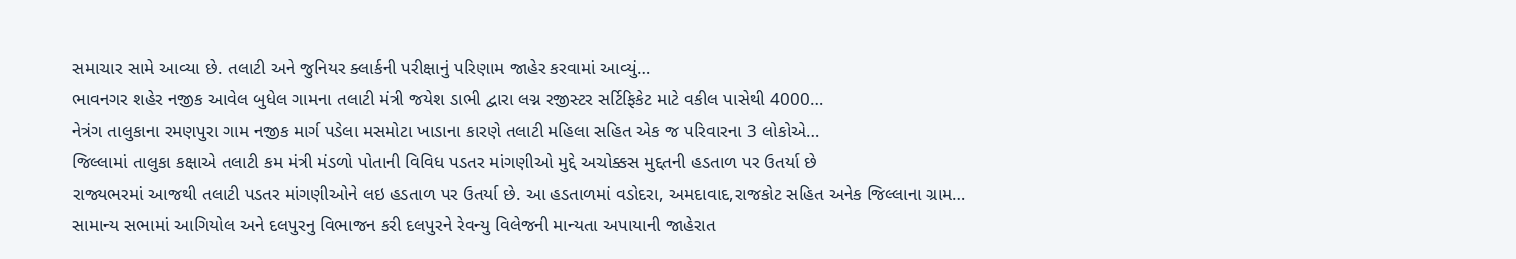સમાચાર સામે આવ્યા છે. તલાટી અને જુનિયર ક્લાર્કની પરીક્ષાનું પરિણામ જાહેર કરવામાં આવ્યું…
ભાવનગર શહેર નજીક આવેલ બુધેલ ગામના તલાટી મંત્રી જયેશ ડાભી દ્વારા લગ્ન રજીસ્ટર સર્ટિફિકેટ માટે વકીલ પાસેથી 4000…
નેત્રંગ તાલુકાના રમણપુરા ગામ નજીક માર્ગ પડેલા મસમોટા ખાડાના કારણે તલાટી મહિલા સહિત એક જ પરિવારના 3 લોકોએ…
જિલ્લામાં તાલુકા કક્ષાએ તલાટી કમ મંત્રી મંડળો પોતાની વિવિધ પડતર માંગણીઓ મુદ્દે અચોક્કસ મુદ્દતની હડતાળ પર ઉતર્યા છે
રાજ્યભરમાં આજથી તલાટી પડતર માંગણીઓને લઇ હડતાળ પર ઉતર્યા છે. આ હડતાળમાં વડોદરા, અમદાવાદ,રાજકોટ સહિત અનેક જિલ્લાના ગ્રામ…
સામાન્ય સભામાં આગિયોલ અને દલપુરનુ વિભાજન કરી દલપુરને રેવન્યુ વિલેજની માન્યતા અપાયાની જાહેરાત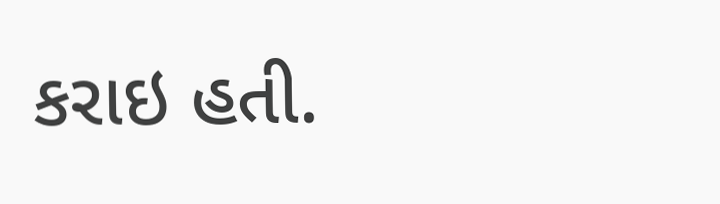કરાઇ હતી.